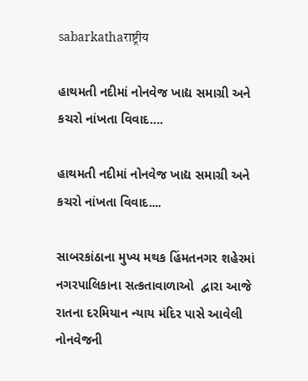sabarkathaराष्ट्रीय

હાથમતી નદીમાં નોનવેજ ખાદ્ય સમાગ્રી અને કચરો નાંખતા વિવાદ….

હાથમતી નદીમાં નોનવેજ ખાદ્ય સમાગ્રી અને કચરો નાંખતા વિવાદ....

સાબરકાંઠાના મુખ્ય મથક હિંમતનગર શહેરમાં  નગરપાલિકાના સત્કતાવાળાઓ  દ્વારા આજે રાતના દરમિયાન ન્યાય મંદિર પાસે આવેલી  નોનવેજની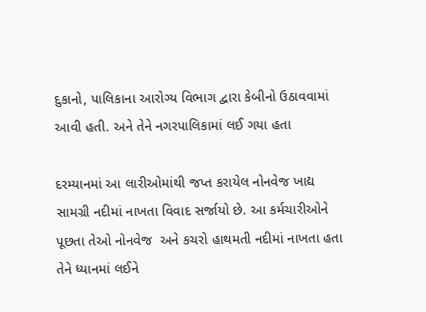દુકાનો, પાલિકાના આરોગ્ય વિભાગ દ્વારા કેબીનો ઉઠાવવામાં આવી હતી. અને તેને નગરપાલિકામાં લઈ ગયા હતા

દરમ્યાનમાં આ લારીઓમાંથી જપ્ત કરાયેલ નોનવેજ ખાદ્ય સામગ્રી નદીમાં નાખતા વિવાદ સર્જાયો છે. આ કર્મચારીઓને પૂછતા તેઓ નોનવેજ  અને કચરો હાથમતી નદીમાં નાખતા હતા તેને ધ્યાનમાં લઈને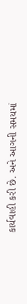કાર્યવાહી કરી છે. અને આગની સમયમાં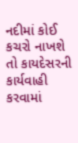નદીમાં કોઈ કચરો નાખશે તો કાયદેસરની કાર્યવાહી કરવામાં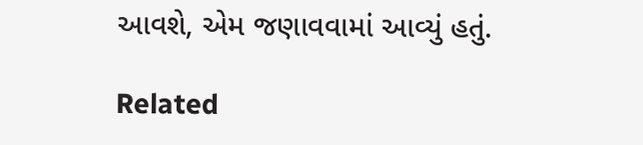આવશે, એમ જણાવવામાં આવ્યું હતું.

Related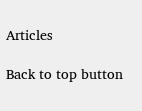Articles

Back to top button